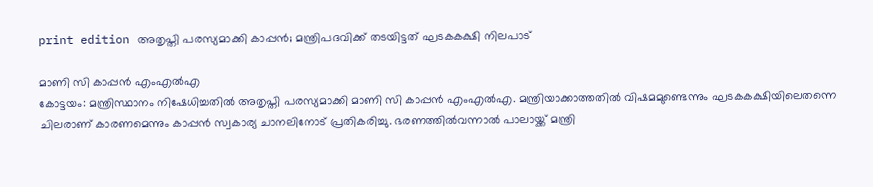print edition അതൃപ്തി പരസ്യമാക്കി കാപ്പൻ; മന്ത്രിപദവിക്ക് തടയിട്ടത് ഘടകകക്ഷി നിലപാട്

മാണി സി കാപ്പൻ എംഎൽഎ
കോട്ടയം: മന്ത്രിസ്ഥാനം നിഷേധിച്ചതിൽ അതൃപ്തി പരസ്യമാക്കി മാണി സി കാപ്പൻ എംഎൽഎ. മന്ത്രിയാക്കാത്തതിൽ വിഷമമുണ്ടെന്നും ഘടകകക്ഷിയിലെതന്നെ ചിലരാണ് കാരണമെന്നും കാപ്പൻ സ്വകാര്യ ചാനലിനോട് പ്രതികരിച്ചു. ഭരണത്തിൽവന്നാൽ പാലായ്ക്ക് മന്ത്രി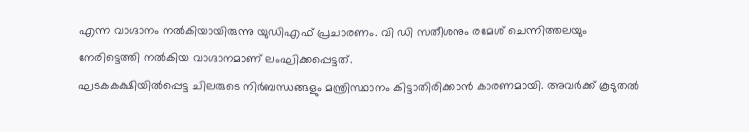എന്ന വാഗ്ദാനം നൽകിയായിരുന്നു യുഡിഎഫ് പ്രചാരണം. വി ഡി സതീശനും രമേശ് ചെന്നിത്തലയും നേരിട്ടെത്തി നൽകിയ വാഗ്ദാനമാണ് ലംഘിക്കപ്പെട്ടത്.
ഘടകകക്ഷിയിൽപ്പെട്ട ചിലരുടെ നിർബന്ധങ്ങളും മന്ത്രിസ്ഥാനം കിട്ടാതിരിക്കാൻ കാരണമായി. അവർക്ക് കൂടുതൽ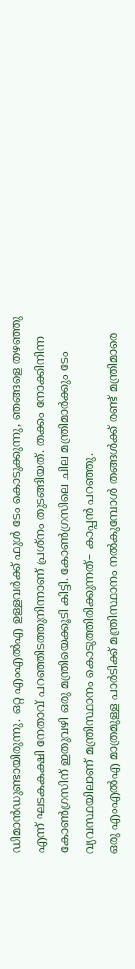ഡിമാൻഡുണ്ടായിരുന്നു. ഒറ്റ എംഎൽഎ ഉള്ളവർക്ക് ഫുൾ ടേം കൊടുക്കുന്നു, ഞങ്ങളെ തഴഞ്ഞു എന്ന് ഘടകകക്ഷി നേതാവ് പറഞ്ഞിടത്തുനിന്നാണ് പ്രശ്നം തുടങ്ങിയത്. തക്കം നോക്കിനിന്ന കോൺഗ്രസിന് ഇതുവഴി ഒരു മന്ത്രിയെക്കൂടി കിട്ടി. കോൺഗ്രസിലെ ചില മന്ത്രിമാർക്കും ടേം വ്യവസ്ഥയിലാണ് മന്ത്രിസ്ഥാനം കൊടുത്തിരിക്കുന്നത്– കാപ്പൻ പറഞ്ഞു.
ഒരു എംഎൽഎ മാത്രമുള്ള പാർടിക്ക് മന്ത്രിസ്ഥാനം നൽകുമ്പോൾ തങ്ങൾക്ക് രണ്ട് മന്ത്രിമാരെ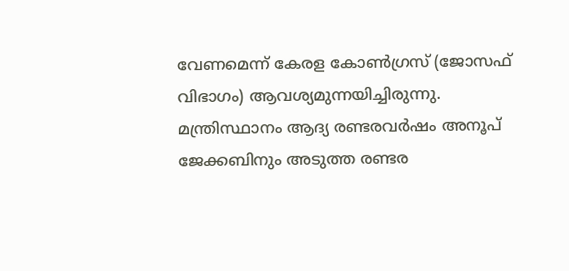വേണമെന്ന് കേരള കോൺഗ്രസ് (ജോസഫ് വിഭാഗം) ആവശ്യമുന്നയിച്ചിരുന്നു. മന്ത്രിസ്ഥാനം ആദ്യ രണ്ടരവർഷം അനൂപ് ജേക്കബിനും അടുത്ത രണ്ടര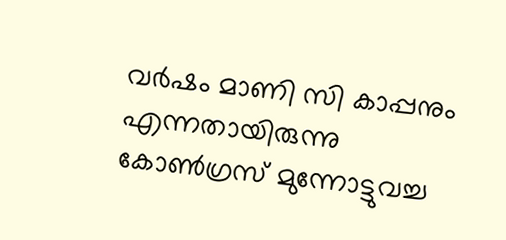വർഷം മാണി സി കാപ്പനും എന്നതായിരുന്നു കോൺഗ്രസ് മുന്നോട്ടുവച്ച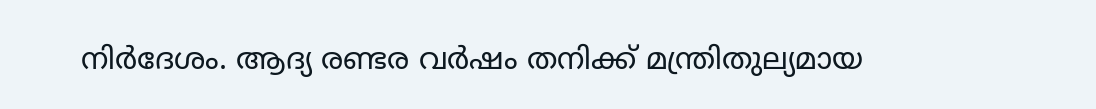നിർദേശം. ആദ്യ രണ്ടര വർഷം തനിക്ക് മന്ത്രിതുല്യമായ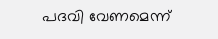പദവി വേണമെന്ന്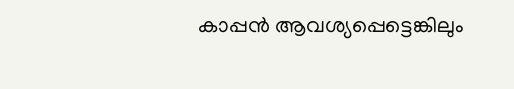കാപ്പൻ ആവശ്യപ്പെട്ടെങ്കിലും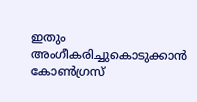ഇതും അംഗീകരിച്ചുകൊടുക്കാൻ കോൺഗ്രസ്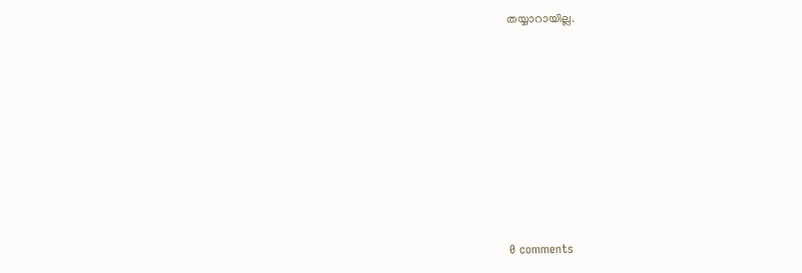തയ്യാറായില്ല.










0 comments